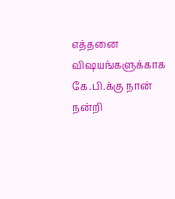எத்தனை விஷயங்களுக்காக கே.பி.க்கு நான் நன்றி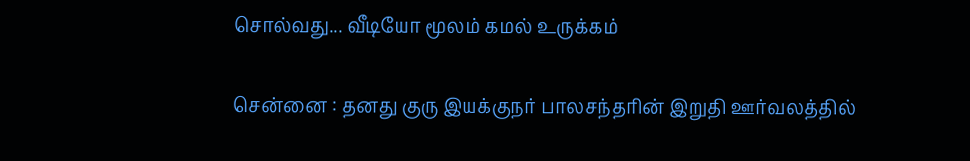சொல்வது... வீடியோ மூலம் கமல் உருக்கம்

சென்னை : தனது குரு இயக்குநர் பாலசந்தரின் இறுதி ஊர்வலத்தில்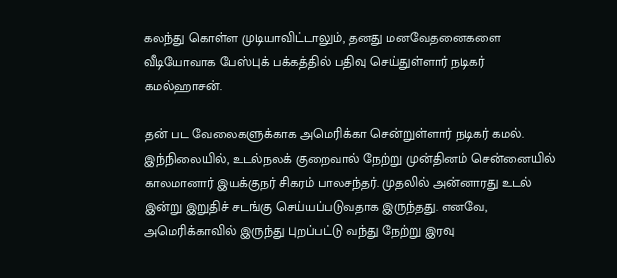கலந்து கொள்ள முடியாவிட்டாலும், தனது மனவேதனைகளை வீடியோவாக பேஸ்புக் பக்கத்தில் பதிவு செய்துள்ளார் நடிகர் கமல்ஹாசன்.

தன் பட வேலைகளுக்காக அமெரிக்கா சென்றுள்ளார் நடிகர் கமல். இந்நிலையில், உடல்நலக் குறைவால் நேற்று முன்தினம் சென்னையில் காலமானார் இயக்குநர் சிகரம் பாலசந்தர். முதலில் அன்னாரது உடல் இன்று இறுதிச் சடங்கு செய்யப்படுவதாக இருந்தது. எனவே, அமெரிக்காவில் இருந்து புறப்பட்டு வந்து நேற்று இரவு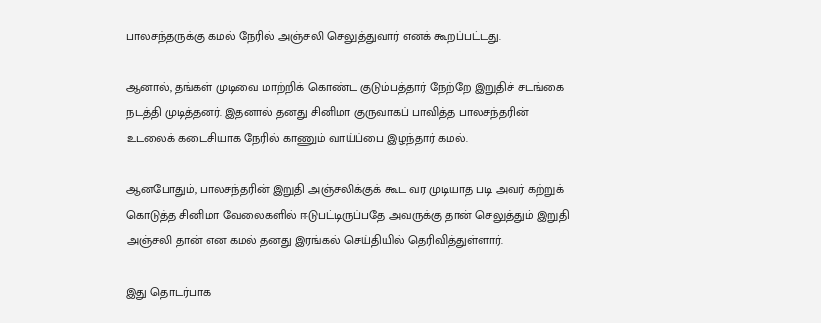பாலசந்தருக்கு கமல் நேரில் அஞ்சலி செலுத்துவார் எனக் கூறப்பட்டது.

ஆனால், தங்கள் முடிவை மாற்றிக் கொண்ட குடும்பத்தார் நேற்றே இறுதிச் சடங்கை நடத்தி முடித்தனர். இதனால் தனது சினிமா குருவாகப் பாவித்த பாலசந்தரின் உடலைக் கடைசியாக நேரில் காணும் வாய்ப்பை இழந்தார் கமல்.

ஆனபோதும், பாலசந்தரின் இறுதி அஞ்சலிக்குக் கூட வர முடியாத படி அவர் கற்றுக் கொடுத்த சினிமா வேலைகளில் ஈடுபட்டிருப்பதே அவருக்கு தான் செலுத்தும் இறுதி அஞ்சலி தான் என கமல் தனது இரங்கல் செய்தியில் தெரிவித்துள்ளார்.

இது தொடர்பாக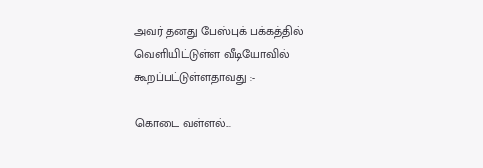அவர் தனது பேஸ்புக் பக்கத்தில் வெளியிட்டுள்ள வீடியோவில் கூறப்பட்டுள்ளதாவது :-

கொடை வள்ளல்...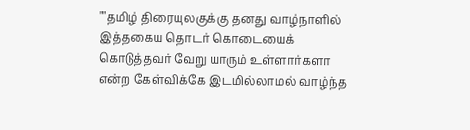""தமிழ் திரையுலகுக்கு தனது வாழ்நாளில் இத்தகைய தொடர் கொடையைக் கொடுத்தவர் வேறு யாரும் உள்ளார்களா என்ற கேள்விக்கே இடமில்லாமல் வாழ்ந்த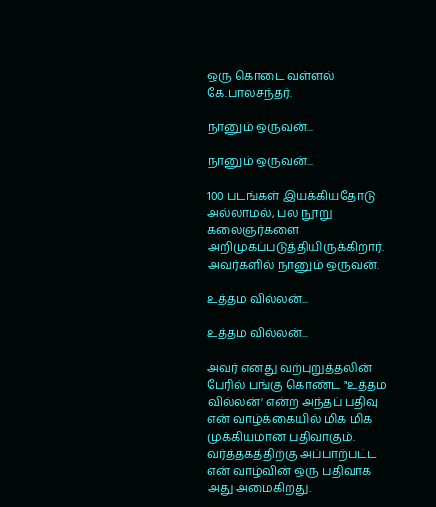ஒரு கொடை வள்ளல் கே.பாலசந்தர்.

நானும் ஒருவன்...

நானும் ஒருவன்...

100 படங்கள் இயக்கியதோடு அல்லாமல், பல நூறு கலைஞர்களை அறிமுகப்படுத்தியிருக்கிறார். அவர்களில் நானும் ஒருவன்.

உத்தம வில்லன்...

உத்தம வில்லன்...

அவர் எனது வற்புறுத்தலின் பேரில் பங்கு கொண்ட "உத்தம வில்லன்' என்ற அந்தப் பதிவு என் வாழ்க்கையில் மிக மிக முக்கியமான பதிவாகும். வர்த்தகத்திற்கு அப்பாற்பட்ட என் வாழ்வின் ஒரு பதிவாக அது அமைகிறது.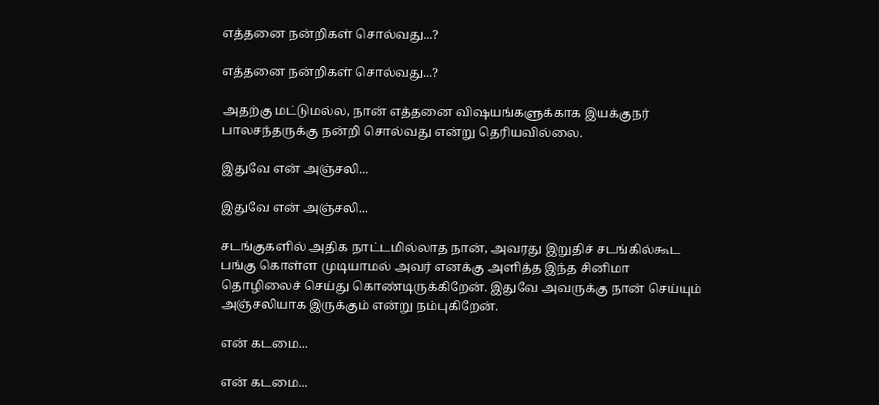எத்தனை நன்றிகள் சொல்வது...?

எத்தனை நன்றிகள் சொல்வது...?

அதற்கு மட்டுமல்ல, நான் எத்தனை விஷயங்களுக்காக இயக்குநர் பாலசந்தருக்கு நன்றி சொல்வது என்று தெரியவில்லை.

இதுவே என் அஞ்சலி...

இதுவே என் அஞ்சலி...

சடங்குகளில் அதிக நாட்டமில்லாத நான், அவரது இறுதிச் சடங்கில்கூட பங்கு கொள்ள முடியாமல் அவர் எனக்கு அளித்த இந்த சினிமா தொழிலைச் செய்து கொண்டிருக்கிறேன். இதுவே அவருக்கு நான் செய்யும் அஞ்சலியாக இருக்கும் என்று நம்புகிறேன்.

என் கடமை...

என் கடமை...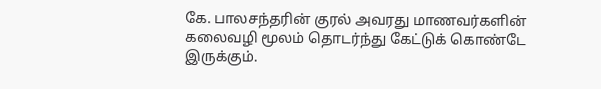கே. பாலசந்தரின் குரல் அவரது மாணவர்களின் கலைவழி மூலம் தொடர்ந்து கேட்டுக் கொண்டே இருக்கும்.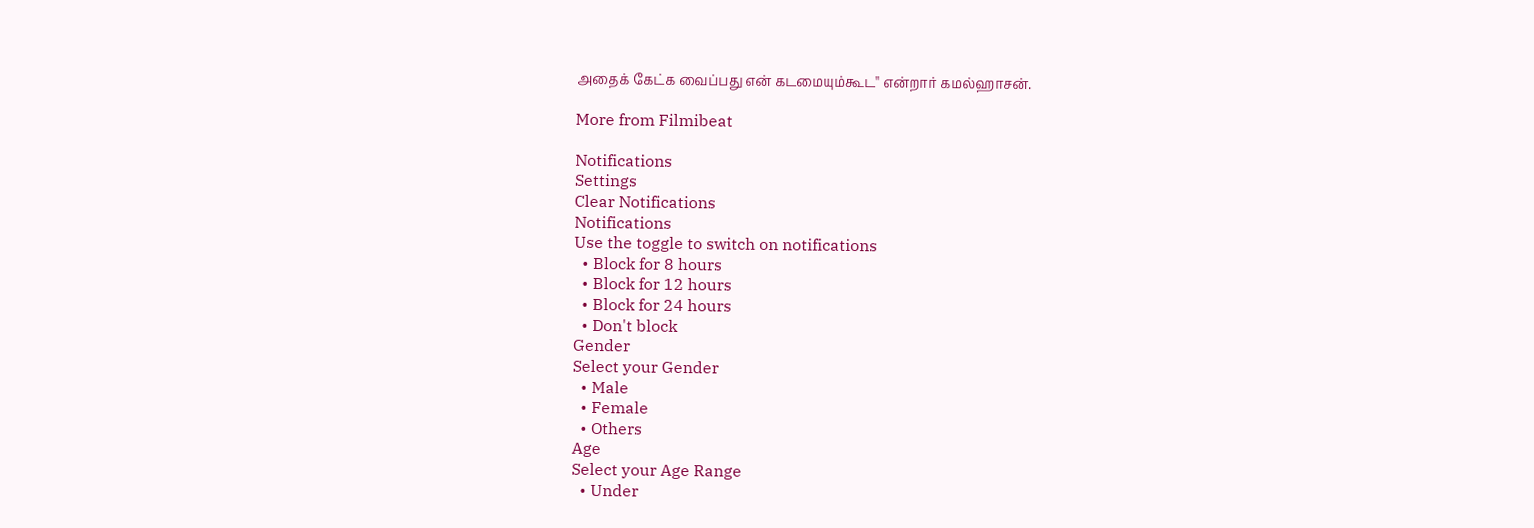அதைக் கேட்க வைப்பது என் கடமையும்கூட'' என்றார் கமல்ஹாசன்.

More from Filmibeat

Notifications
Settings
Clear Notifications
Notifications
Use the toggle to switch on notifications
  • Block for 8 hours
  • Block for 12 hours
  • Block for 24 hours
  • Don't block
Gender
Select your Gender
  • Male
  • Female
  • Others
Age
Select your Age Range
  • Under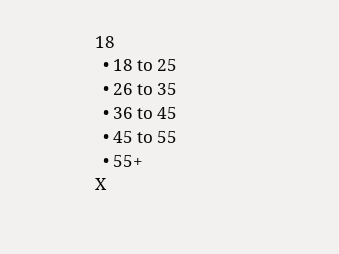18
  • 18 to 25
  • 26 to 35
  • 36 to 45
  • 45 to 55
  • 55+
X